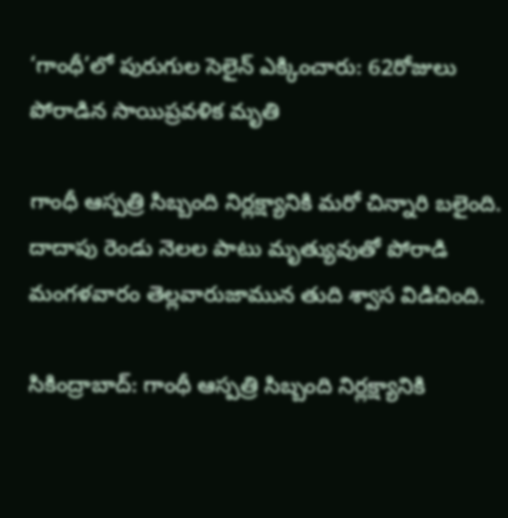‘గాంధీ’లో పురుగుల సెలైన్ ఎక్కించారు: 62రోజులు పోరాడిన సాయిప్రవళిక మృతి

గాంధీ ఆస్పత్రి సిబ్బంది నిర్లక్ష్యానికి మరో చిన్నారి బలైంది. దాదాపు రెండు నెలల పాటు మృత్యువుతో పోరాడి మంగళవారం తెల్లవారుజామున తుది శ్వాస విడిచింది.

సికింద్రాబాద్‌: గాంధీ ఆస్పత్రి సిబ్బంది నిర్లక్ష్యానికి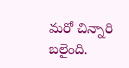మరో చిన్నారి బలైంది.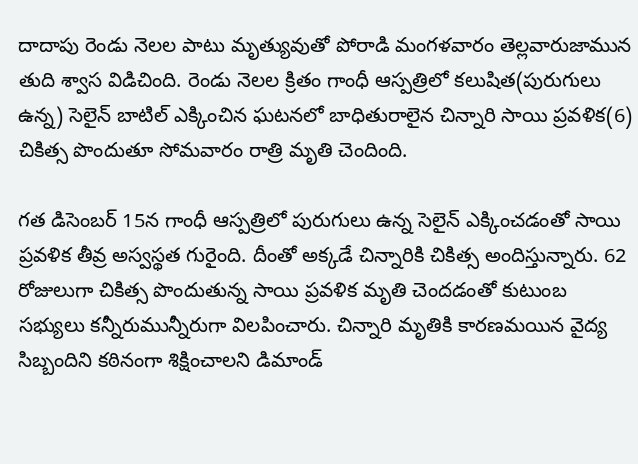దాదాపు రెండు నెలల పాటు మృత్యువుతో పోరాడి మంగళవారం తెల్లవారుజామున తుది శ్వాస విడిచింది. రెండు నెలల క్రితం గాంధీ ఆస్పత్రిలో కలుషిత(పురుగులు ఉన్న) సెలైన్‌ బాటిల్ ఎక్కించిన ఘటనలో బాధితురాలైన చిన్నారి సాయి ప్రవళిక(6) చికిత్స పొందుతూ సోమవారం రాత్రి మృతి చెందింది.

గత డిసెంబర్ 15న గాంధీ ఆస్పత్రిలో పురుగులు ఉన్న సెలైన్‌ ఎక్కించడంతో సాయి ప్రవళిక తీవ్ర అస్వస్థత గురైంది. దీంతో అక్కడే చిన్నారికి చికిత్స అందిస్తున్నారు. 62 రోజులుగా చికిత్స పొందుతున్న సాయి ప్రవళిక మృతి చెందడంతో కుటుంబ సభ్యులు కన్నీరుమున్నీరుగా విలపించారు. చిన్నారి మృతికి కారణమయిన వైద్య సిబ్బందిని కఠినంగా శిక్షించాలని డిమాండ్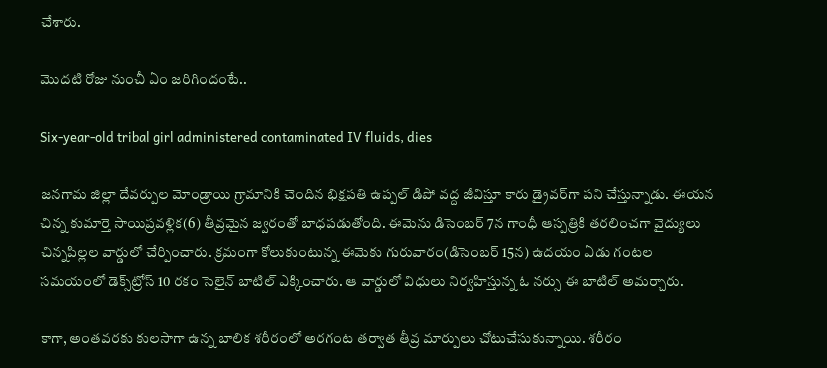చేశారు.

మొదటి రోజు నుంచీ ఏం జరిగిందంటే..

Six-year-old tribal girl administered contaminated IV fluids, dies

జనగామ జిల్లా దేవర్పుల మోండ్రాయి గ్రామానికి చెందిన భిక్షపతి ఉప్పల్‌ డిపో వద్ద జీవిస్తూ కారు డ్రైవర్‌గా పని చేస్తున్నాడు. ఈయన చిన్న కుమార్తె సాయిప్రవళ్లిక(6) తీవ్రమైన జ్వరంతో బాధపడుతోంది. ఈమెను డిసెంబర్ 7న గాంధీ ఆస్పత్రికి తరలించగా వైద్యులు చిన్నపిల్లల వార్డులో చేర్పించారు. క్రమంగా కోలుకుంటున్న ఈమెకు గురువారం(డిసెంబర్ 15న) ఉదయం ఏడు గంటల సమయంలో డెక్స్‌ట్రోస్‌ 10 రకం సెలైన్‌ బాటిల్‌ ఎక్కించారు. ఆ వార్డులో విధులు నిర్వహిస్తున్న ఓ నర్సు ఈ బాటిల్‌ అమర్చారు.

కాగా, అంతవరకు కులసాగా ఉన్న బాలిక శరీరంలో అరగంట తర్వాత తీవ్ర మార్పులు చోటుచేసుకున్నాయి. శరీరం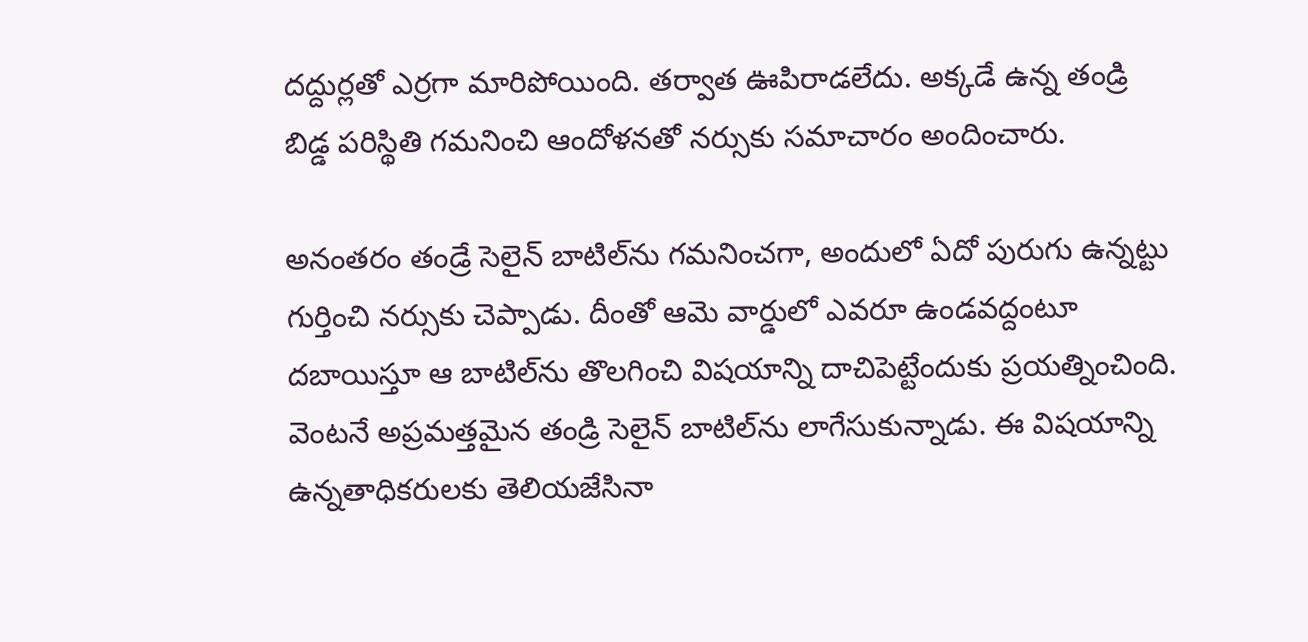దద్దుర్లతో ఎర్రగా మారిపోయింది. తర్వాత ఊపిరాడలేదు. అక్కడే ఉన్న తండ్రి బిడ్డ పరిస్థితి గమనించి ఆందోళనతో నర్సుకు సమాచారం అందించారు.

అనంతరం తండ్రే సెలైన్‌ బాటిల్‌ను గమనించగా, అందులో ఏదో పురుగు ఉన్నట్టు గుర్తించి నర్సుకు చెప్పాడు. దీంతో ఆమె వార్డులో ఎవరూ ఉండవద్దంటూ దబాయిస్తూ ఆ బాటిల్‌ను తొలగించి విషయాన్ని దాచిపెట్టేందుకు ప్రయత్నించింది. వెంటనే అప్రమత్తమైన తండ్రి సెలైన్‌ బాటిల్‌ను లాగేసుకున్నాడు. ఈ విషయాన్ని ఉన్నతాధికరులకు తెలియజేసినా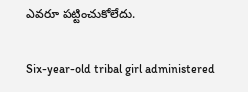ఎవరూ పట్టించుకోలేదు.

Six-year-old tribal girl administered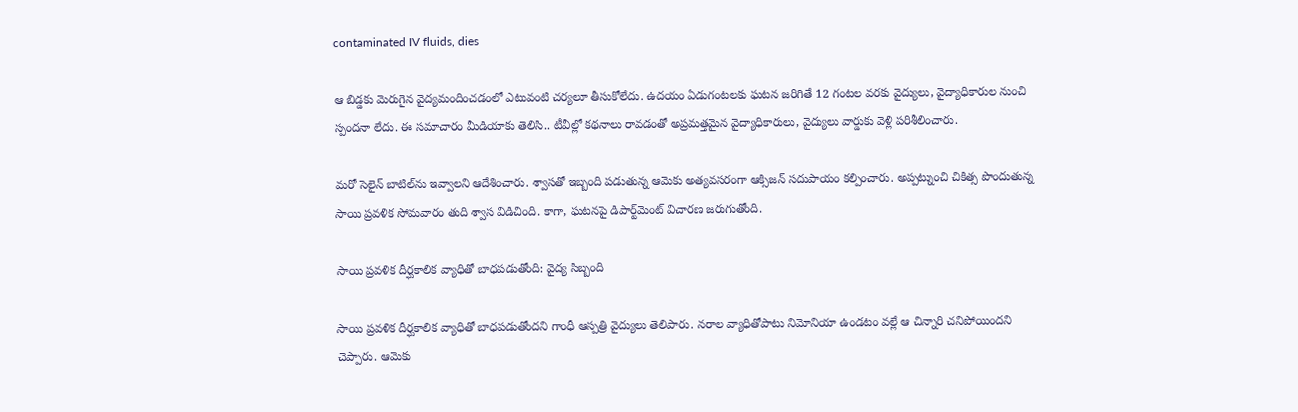contaminated IV fluids, dies

ఆ బిడ్డకు మెరుగైన వైద్యమందించడంలో ఎటువంటి చర్యలూ తీసుకోలేదు. ఉదయం ఏడుగంటలకు ఘటన జరిగితే 12 గంటల వరకు వైద్యులు, వైద్యాధికారుల నుంచి స్పందనా లేదు. ఈ సమాచారం మీడియాకు తెలిసి.. టీవీల్లో కథనాలు రావడంతో అప్రమత్తమైన వైద్యాధికారులు, వైద్యులు వార్డుకు వెళ్లి పరిశీలించారు.

మరో సెలైన్‌ బాటిల్‌ను ఇవ్వాలని ఆదేశించారు. శ్వాసతో ఇబ్బంది పడుతున్న ఆమెకు అత్యవసరంగా ఆక్సిజన్‌ సదుపాయం కల్పించారు. అప్పట్నుంచి చికిత్స పొందుతున్న సాయి ప్రవళిక సోమవారం తుది శ్వాస విడిచింది. కాగా, ఘటనపై డిపార్ట్‌మెంట్ విచారణ జరుగుతోంది.

సాయి ప్రవళిక దీర్ఘకాలిక వ్యాధితో బాధపడుతోంది: వైద్య సిబ్బంది

సాయి ప్రవళిక దీర్ఘకాలిక వ్యాధితో బాధపడుతోందని గాంధీ ఆస్పత్రి వైద్యులు తెలిపారు. నరాల వ్యాధితోపాటు నిమోనియా ఉండటం వల్లే ఆ చిన్నారి చనిపోయిందని చెప్పారు. ఆమెకు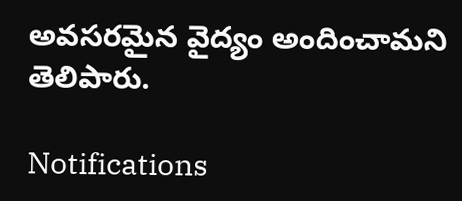అవసరమైన వైద్యం అందించామని తెలిపారు.

Notifications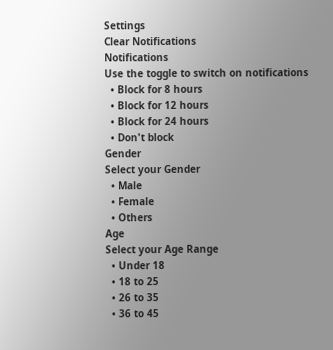Settings
Clear Notifications
Notifications
Use the toggle to switch on notifications
  • Block for 8 hours
  • Block for 12 hours
  • Block for 24 hours
  • Don't block
Gender
Select your Gender
  • Male
  • Female
  • Others
Age
Select your Age Range
  • Under 18
  • 18 to 25
  • 26 to 35
  • 36 to 45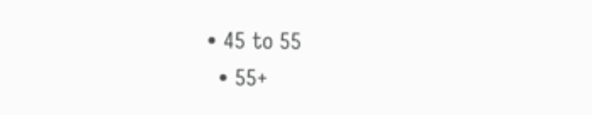• 45 to 55
  • 55+